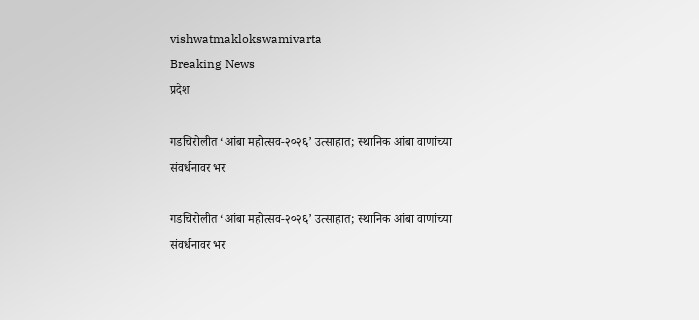vishwatmaklokswamivarta
Breaking News
प्रदेश

गडचिरोलीत ‘आंबा महोत्सव-२०२६’ उत्साहात; स्थानिक आंबा वाणांच्या संवर्धनावर भर

गडचिरोलीत ‘आंबा महोत्सव-२०२६’ उत्साहात; स्थानिक आंबा वाणांच्या संवर्धनावर भर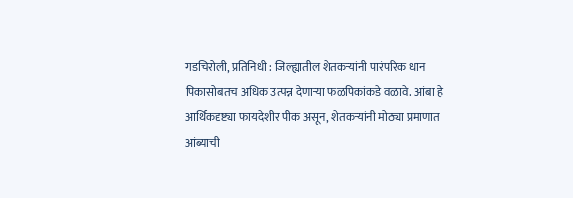गडचिरोली, प्रतिनिधी : जिल्ह्यातील शेतकऱ्यांनी पारंपरिक धान पिकासोबतच अधिक उत्पन्न देणाऱ्या फळपिकांकडे वळावे. आंबा हे आर्थिकदृष्ट्या फायदेशीर पीक असून, शेतकऱ्यांनी मोठ्या प्रमाणात आंब्याची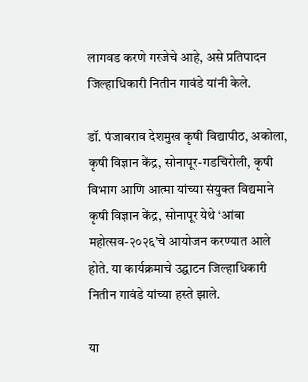लागवड करणे गरजेचे आहे, असे प्रतिपादन जिल्हाधिकारी नितीन गावंडे यांनी केले.

डॉ. पंजाबराव देशमुख कृषी विद्यापीठ, अकोला, कृषी विज्ञान केंद्र, सोनापूर-गडचिरोली, कृषी विभाग आणि आत्मा यांच्या संयुक्त विद्यमाने कृषी विज्ञान केंद्र, सोनापूर येथे ‘आंबा महोत्सव-२०२६’चे आयोजन करण्यात आले होते. या कार्यक्रमाचे उद्घाटन जिल्हाधिकारी नितीन गावंडे यांच्या हस्ते झाले.

या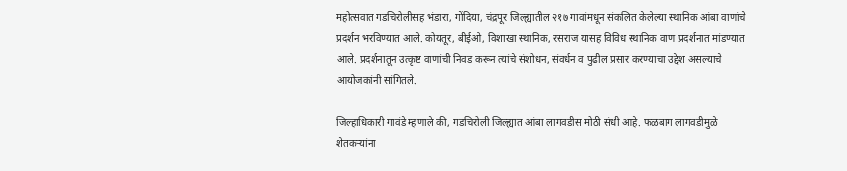महोत्सवात गडचिरोलीसह भंडारा, गोंदिया, चंद्रपूर जिल्ह्यातील २१७ गावांमधून संकलित केलेल्या स्थानिक आंबा वाणांचे प्रदर्शन भरविण्यात आले. कोयतूर, बीईओ, विशाखा स्थानिक, रसराज यासह विविध स्थानिक वाण प्रदर्शनात मांडण्यात आले. प्रदर्शनातून उत्कृष्ट वाणांची निवड करून त्यांचे संशोधन, संवर्धन व पुढील प्रसार करण्याचा उद्देश असल्याचे आयोजकांनी सांगितले.

जिल्हाधिकारी गावंडे म्हणाले की, गडचिरोली जिल्ह्यात आंबा लागवडीस मोठी संधी आहे. फळबाग लागवडीमुळे शेतकऱ्यांना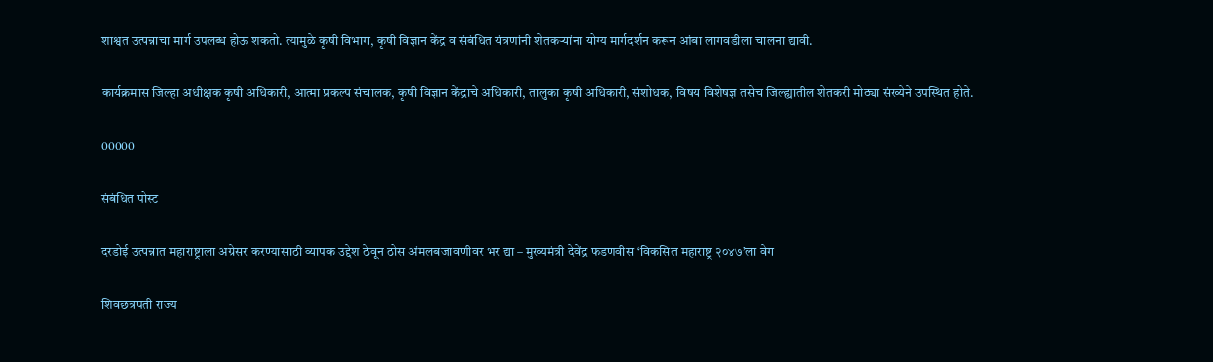शाश्वत उत्पन्नाचा मार्ग उपलब्ध होऊ शकतो. त्यामुळे कृषी विभाग, कृषी विज्ञान केंद्र व संबंधित यंत्रणांनी शेतकऱ्यांना योग्य मार्गदर्शन करून आंबा लागवडीला चालना द्यावी.

कार्यक्रमास जिल्हा अधीक्षक कृषी अधिकारी, आत्मा प्रकल्प संचालक, कृषी विज्ञान केंद्राचे अधिकारी, तालुका कृषी अधिकारी, संशोधक, विषय विशेषज्ञ तसेच जिल्ह्यातील शेतकरी मोठ्या संख्येने उपस्थित होते.

00000

संबंधित पोस्ट

दरडोई उत्पन्नात महाराष्ट्राला अग्रेसर करण्यासाठी व्यापक उद्देश ठेवून ठोस अंमलबजावणीवर भर द्या – मुख्यमंत्री देवेंद्र फडणवीस ‘विकसित महाराष्ट्र २०४७’ला वेग

शिवछत्रपती राज्य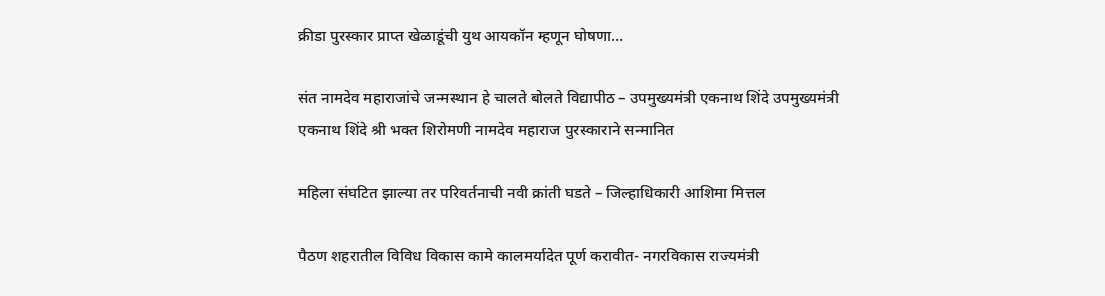क्रीडा पुरस्कार प्राप्त खेळाडूंची युथ आयकॉन म्हणून घोषणा…

संत नामदेव महाराजांचे जन्मस्थान हे चालते बोलते विद्यापीठ – उपमुख्यमंत्री एकनाथ शिंदे उपमुख्यमंत्री एकनाथ शिंदे श्री भक्त शिरोमणी नामदेव महाराज पुरस्काराने सन्मानित

महिला संघटित झाल्या तर परिवर्तनाची नवी क्रांती घडते – जिल्हाधिकारी आशिमा मित्तल

पैठण शहरातील विविध विकास कामे कालमर्यादेत पूर्ण करावीत- नगरविकास राज्यमंत्री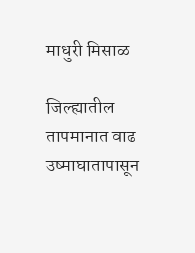माधुरी मिसाळ

जिल्ह्यातील तापमानात वाढ उष्माघातापासून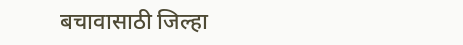बचावासाठी जिल्हा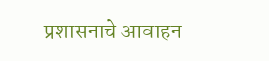प्रशासनाचे आवाहन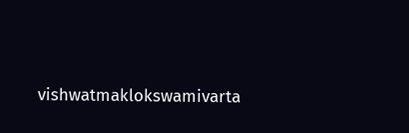vishwatmaklokswamivarta